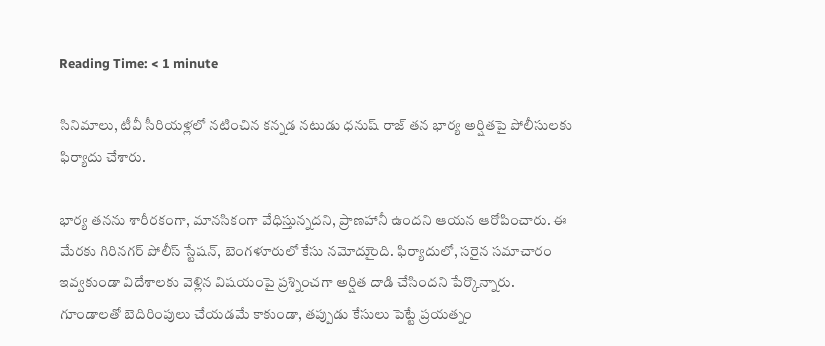Reading Time: < 1 minute

సినిమాలు, టీవీ సీరియళ్లలో నటించిన కన్నడ నటుడు ధనుష్ రాజ్ తన భార్య అర్షితపై పోలీసులకు ఫిర్యాదు చేశారు.

భార్య తనను శారీరకంగా, మానసికంగా వేధిస్తున్నదని, ప్రాణహానీ ఉందని ఆయన ఆరోపించారు. ఈ మేరకు గిరినగర్ పోలీస్ స్టేషన్, బెంగళూరులో కేసు నమోదుైంది. ఫిర్యాదులో, సరైన సమాచారం ఇవ్వకుండా విదేశాలకు వెళ్లిన విషయంపై ప్రశ్నించగా అర్షిత దాడి చేసిందని పేర్కొన్నారు. గూండాలతో బెదిరింపులు చేయడమే కాకుండా, తప్పుడు కేసులు పెట్టే ప్రయత్నం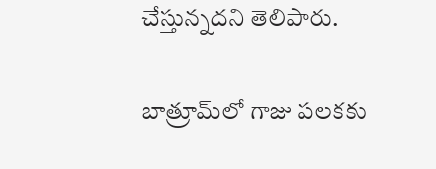చేస్తున్నదని తెలిపారు.

బాత్రూమ్‌లో గాజు పలకకు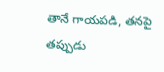తానే గాయపడి, తనపై తప్పుడు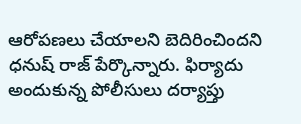ఆరోపణలు చేయాలని బెదిరించిందని ధనుష్ రాజ్ పేర్కొన్నారు. ఫిర్యాదు అందుకున్న పోలీసులు దర్యాప్తు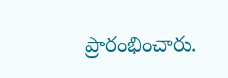ప్రారంభించారు.